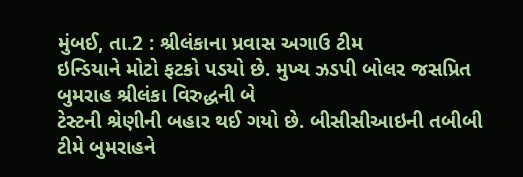મુંબઈ, તા.2 : શ્રીલંકાના પ્રવાસ અગાઉ ટીમ
ઇન્ડિયાને મોટો ફટકો પડયો છે. મુખ્ય ઝડપી બોલર જસપ્રિત બુમરાહ શ્રીલંકા વિરુદ્ધની બે
ટેસ્ટની શ્રેણીની બહાર થઈ ગયો છે. બીસીસીઆઇની તબીબી ટીમે બુમરાહને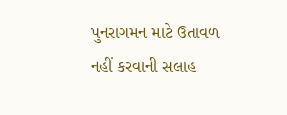પુનરાગમન માટે ઉતાવળ
નહીં કરવાની સલાહ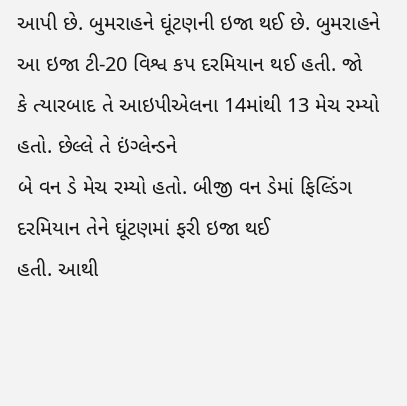આપી છે. બુમરાહને ઘૂંટણની ઇજા થઈ છે. બુમરાહને આ ઇજા ટી-20 વિશ્વ કપ દરમિયાન થઈ હતી. જો
કે ત્યારબાદ તે આઇપીએલના 14માંથી 13 મેચ રમ્યો હતો. છેલ્લે તે ઇંગ્લેન્ડને
બે વન ડે મેચ રમ્યો હતો. બીજી વન ડેમાં ફિલ્ડિંગ દરમિયાન તેને ઘૂંટણમાં ફરી ઇજા થઈ
હતી. આથી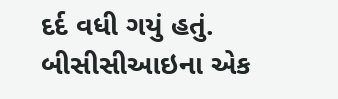દર્દ વધી ગયું હતું. બીસીસીઆઇના એક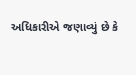અધિકારીએ જણાવ્યું છે કે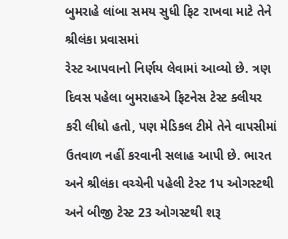બુમરાહે લાંબા સમય સુધી ફિટ રાખવા માટે તેને શ્રીલંકા પ્રવાસમાં
રેસ્ટ આપવાનો નિર્ણય લેવામાં આવ્યો છે. ત્રણ દિવસ પહેલા બુમરાહએ ફિટનેસ ટેસ્ટ ક્લીયર
કરી લીધો હતો, પણ મેડિકલ ટીમે તેને વાપસીમાં
ઉતવાળ નહીં કરવાની સલાહ આપી છે. ભારત અને શ્રીલંકા વચ્ચેની પહેલી ટેસ્ટ 1પ ઓગસ્ટથી અને બીજી ટેસ્ટ 23 ઓગસ્ટથી શરૂ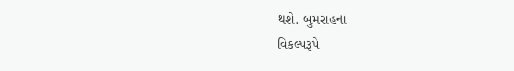થશે. બુમરાહના
વિકલ્પરૂપે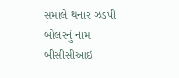સમાલે થનાર ઝડપી બોલરનું નામ બીસીસીઆઇ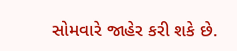સોમવારે જાહેર કરી શકે છે.